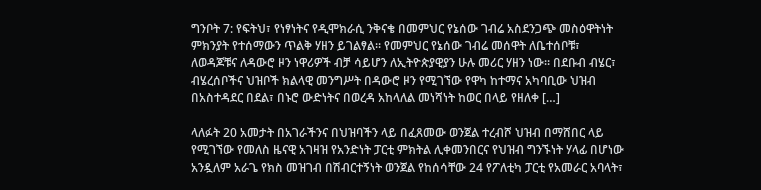ግንቦት 7: የፍትህ፣ የነፃነትና የዲሞክራሲ ንቅናቄ በመምህር የኔሰው ገብሬ አስደንጋጭ መስዕዋትነት ምክንያት የተሰማውን ጥልቅ ሃዘን ይገልፃል። የመምህር የኔሰው ገብሬ መሰዋት ለቤተሰቦቹ፣ ለወዳጆቹና ለዳውሮ ዞን ነዋሪዎች ብቻ ሳይሆን ለኢትዮጵያዊያን ሁሉ መሪር ሃዘን ነው። በደቡብ ብሄር፣ ብሄረሰቦችና ህዝቦች ክልላዊ መንግሥት በዳውሮ ዞን የሚገኘው የዋካ ከተማና አካባቢው ህዝብ በአስተዳደር በደል፣ በኑሮ ውድነትና በወረዳ አከላለል መነሻነት ከወር በላይ የዘለቀ […]

ላለፉት 20 አመታት በአገራችንና በህዝባችን ላይ በፈጸመው ወንጀል ተረብሾ ህዝብ በማሸበር ላይ የሚገኘው የመለስ ዜናዊ አገዛዝ የአንድነት ፓርቲ ምክትል ሊቀመንበርና የህዝብ ግንኙነት ሃላፊ በሆነው አንዷለም አራጌ የክስ መዝገብ በሽብርተኝነት ወንጀል የከሰሳቸው 24 የፖለቲካ ፓርቲ የአመራር አባላት፣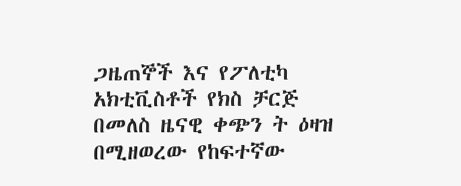ጋዜጠኞች እና የፖለቲካ አክቲቪስቶች የክስ ቻርጅ በመለስ ዜናዊ ቀጭን ት ዕዛዝ በሚዘወረው የከፍተኛው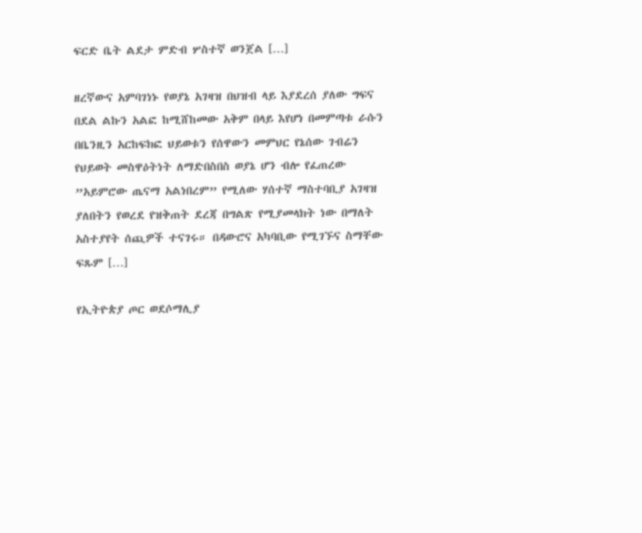ፍርድ ቤት ልደታ ምድብ ሦስተኛ ወንጀል […]

ዘረኛውና አምባገነኑ የወያኔ አገዛዝ በህዝብ ላይ እያደረሰ ያለው ግፍና በደል ልኩን አልፎ ከሚሸከመው አቅም በላይ እየሆነ በመምጣቱ ራሱን በቤንዚን አርከፍክፎ ህይወቱን የሰዋውን መምህር የኔሰው ገብሬን የህይወት መስዋዕትነት ለማድበስበስ ወያኔ ሆን ብሎ የፈጠረው ”አይምሮው ጤናማ አልነበረም” የሚለው ሃሰተኛ ማስተባቢያ አገዛዝ ያለበትን የወረደ የዝቅጠት ደረጃ በግልጽ የሚያመላክት ነው በማለት አስተያየት ሰጪዎች ተናገሩ። በዳውሮና አካባቢው የሚገኙና ስማቸው ፍጹም […]

የኢትዮጵያ ጦር ወደሶማሊያ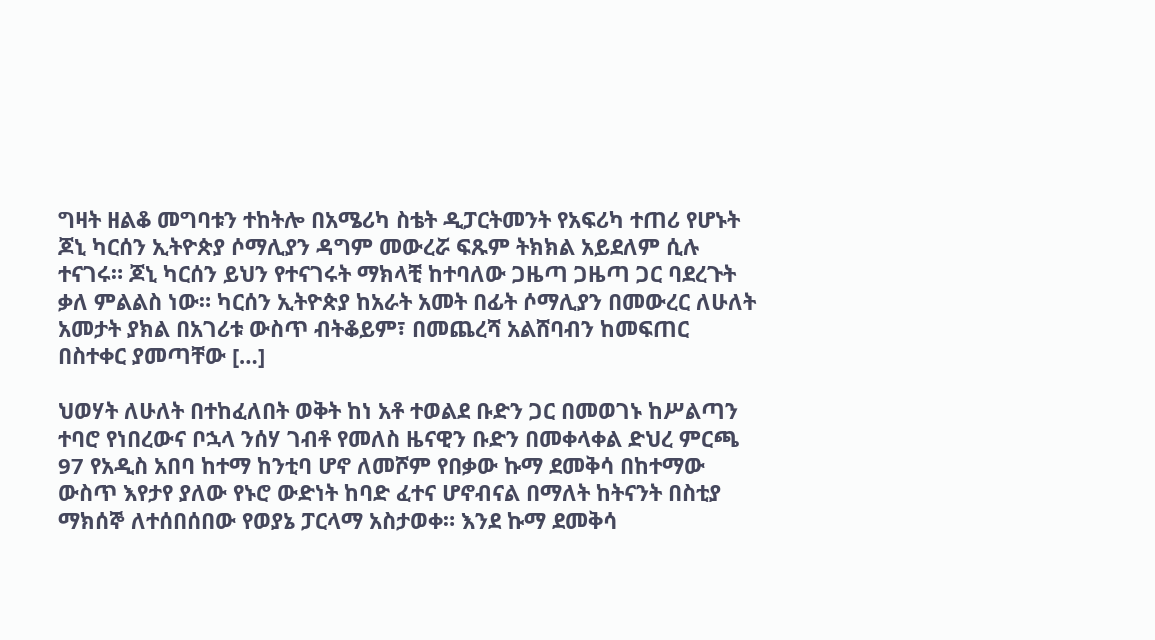ግዛት ዘልቆ መግባቱን ተከትሎ በአሜሪካ ስቴት ዲፓርትመንት የአፍሪካ ተጠሪ የሆኑት ጆኒ ካርሰን ኢትዮጵያ ሶማሊያን ዳግም መውረሯ ፍጹም ትክክል አይደለም ሲሉ ተናገሩ። ጆኒ ካርሰን ይህን የተናገሩት ማክላቺ ከተባለው ጋዜጣ ጋዜጣ ጋር ባደረጉት ቃለ ምልልስ ነው። ካርሰን ኢትዮጵያ ከአራት አመት በፊት ሶማሊያን በመውረር ለሁለት አመታት ያክል በአገሪቱ ውስጥ ብትቆይም፣ በመጨረሻ አልሸባብን ከመፍጠር በስተቀር ያመጣቸው […]

ህወሃት ለሁለት በተከፈለበት ወቅት ከነ አቶ ተወልደ ቡድን ጋር በመወገኑ ከሥልጣን ተባሮ የነበረውና ቦኋላ ንሰሃ ገብቶ የመለስ ዜናዊን ቡድን በመቀላቀል ድህረ ምርጫ 97 የአዲስ አበባ ከተማ ከንቲባ ሆኖ ለመሾም የበቃው ኩማ ደመቅሳ በከተማው ውስጥ እየታየ ያለው የኑሮ ውድነት ከባድ ፈተና ሆኖብናል በማለት ከትናንት በስቲያ ማክሰኞ ለተሰበሰበው የወያኔ ፓርላማ አስታወቀ። እንደ ኩማ ደመቅሳ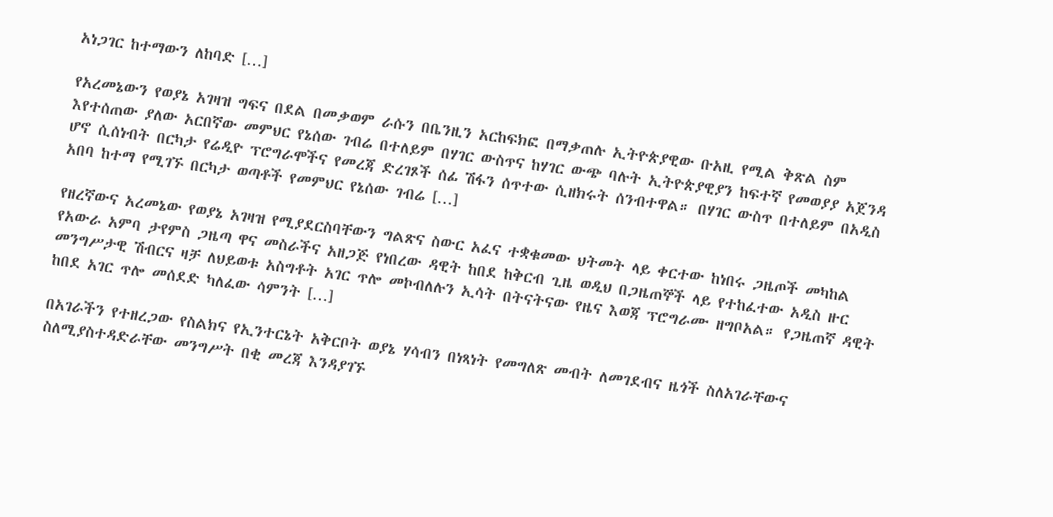አነጋገር ከተማውን ለከባድ […]

የአረመኔውን የወያኔ አገዛዝ ግፍና በደል በመቃወም ራሱን በቤንዚን አርከፍክፎ በማቃጠሉ ኢትዮጵያዊው ቡአዚ የሚል ቅጽል ስም እየተሰጠው ያለው አርበኛው መምህር የኔሰው ገብሬ በተለይም በሃገር ውስጥና ከሃገር ውጭ ባሉት ኢትዮጵያዊያን ከፍተኛ የመወያያ አጀንዳ ሆኖ ሲሰነብት በርካታ የሬዲዮ ፕሮግራሞችና የመረጃ ድረገጾች ሰፊ ሽፋን ሰጥተው ሲዘክሩት ሰንብተዋል። በሃገር ውስጥ በተለይም በአዲስ አበባ ከተማ የሚገኙ በርካታ ወጣቶች የመምህር የኔሰው ገብሬ […]

የዘረኛውና አረመኔው የወያኔ አገዛዝ የሚያደርስባቸውን ግልጽና ስውር አፈና ተቋቁመው ህትመት ላይ ቀርተው ከነበሩ ጋዜጦች መካከል የአውራ አምባ ታየምስ ጋዜጣ ዋና መስራችና አዘጋጅ የነበረው ዳዊት ከበደ ከቅርብ ጊዜ ወዲህ በጋዜጠኞች ላይ የተከፈተው አዲስ ዙር መንግሥታዊ ሽብርና ዛቻ ለህይወቱ አስግቶት አገር ጥሎ መኮብለሉን ኢሳት በትናትናው የዜና እወጃ ፕሮግራሙ ዘግቦአል። የጋዜጠኛ ዳዊት ከበደ አገር ጥሎ መሰደድ ካለፈው ሳምንት […]

በአገራችን የተዘረጋው የስልክና የኢንተርኔት አቅርቦት ወያኔ ሃሳብን በነጻነት የመግለጽ መብት ለመገደብና ዜጎች ስለአገራቸውና ስለሚያስተዳድራቸው መንግሥት በቂ መረጃ እንዳያገኙ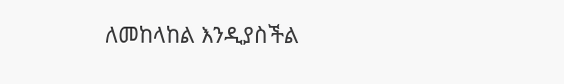ለመከላከል እንዲያስችል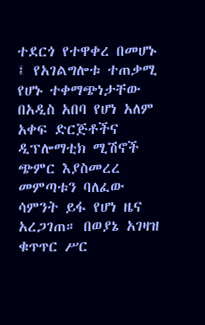ተደርጎ የተዋቀረ በመሆኑ ፤ የአገልግሎቱ ተጠቃሚ የሆኑ ተቀማጭነታቸው በአዲስ አበባ የሆነ አለም አቀፍ ድርጅቶችና ዲፕሎማቲክ ሚሽኖች ጭምር እያስመረረ መምጣቱን ባለፈው ሳምንት ይፋ የሆነ ዜና አረጋገጠ። በወያኔ አገዛዝ ቁጥጥር ሥር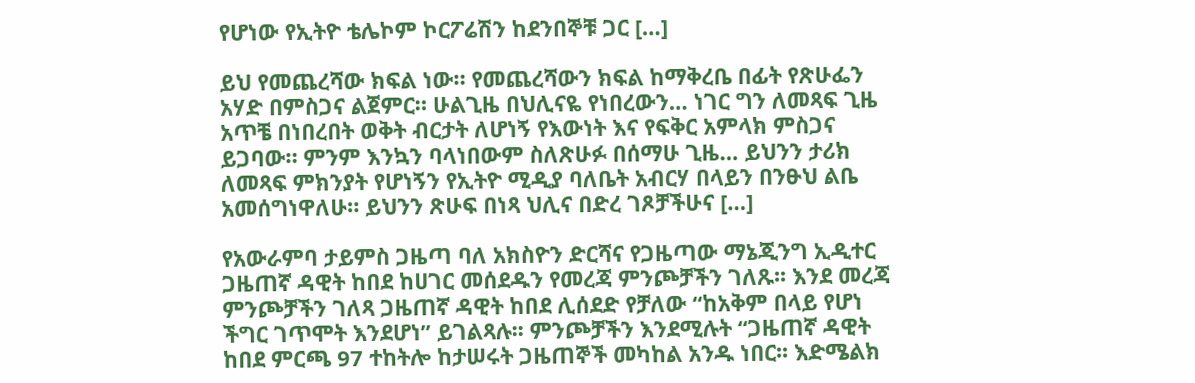የሆነው የኢትዮ ቴሌኮም ኮርፖሬሽን ከደንበኞቹ ጋር […]

ይህ የመጨረሻው ክፍል ነው። የመጨረሻውን ክፍል ከማቅረቤ በፊት የጽሁፌን አሃድ በምስጋና ልጀምር። ሁልጊዜ በህሊናዬ የነበረውን… ነገር ግን ለመጻፍ ጊዜ አጥቼ በነበረበት ወቅት ብርታት ለሆነኝ የእውነት እና የፍቅር አምላክ ምስጋና ይጋባው። ምንም እንኳን ባላነበውም ስለጽሁፉ በሰማሁ ጊዜ… ይህንን ታሪክ ለመጻፍ ምክንያት የሆነኝን የኢትዮ ሚዲያ ባለቤት አብርሃ በላይን በንፁህ ልቤ አመሰግነዋለሁ። ይህንን ጽሁፍ በነጻ ህሊና በድረ ገጾቻችሁና […]

የአውራምባ ታይምስ ጋዜጣ ባለ አክስዮን ድርሻና የጋዜጣው ማኔጂንግ ኢዲተር ጋዜጠኛ ዳዊት ከበደ ከሀገር መሰደዱን የመረጃ ምንጮቻችን ገለጹ፡፡ እንደ መረጃ ምንጮቻችን ገለጻ ጋዜጠኛ ዳዊት ከበደ ሊሰደድ የቻለው “ከአቅም በላይ የሆነ ችግር ገጥሞት እንደሆነ” ይገልጻሉ፡፡ ምንጮቻችን እንደሚሉት “ጋዜጠኛ ዳዊት ከበደ ምርጫ 97 ተከትሎ ከታሠሩት ጋዜጠኞች መካከል አንዱ ነበር፡፡ እድሜልክ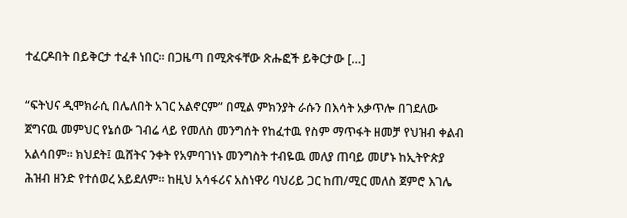ተፈርዶበት በይቅርታ ተፈቶ ነበር፡፡ በጋዜጣ በሚጽፋቸው ጽሑፎች ይቅርታው […]

“ፍትህና ዲሞክራሲ በሌለበት አገር አልኖርም” በሚል ምክንያት ራሱን በእሳት አቃጥሎ በገደለው ጀግናዉ መምህር የኔሰው ገብሬ ላይ የመለስ መንግሰት የከፈተዉ የስም ማጥፋት ዘመቻ የህዝብ ቀልብ አልሳበም። ክህደት፤ ዉሸትና ንቀት የአምባገነኑ መንግስት ተብዬዉ መለያ ጠባይ መሆኑ ከኢትዮጵያ ሕዝብ ዘንድ የተሰወረ አይደለም። ከዚህ አሳፋሪና አስነዋሪ ባህሪይ ጋር ከጠ/ሚር መለስ ጀምሮ እገሌ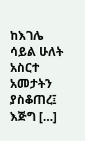ከእገሌ ሳይል ሁለት አስርተ አመታትን ያስቆጠረ፤ እጅግ […]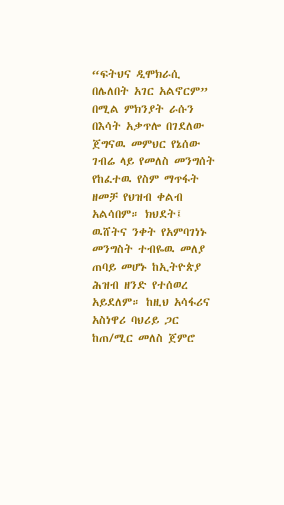“ፍትህና ዲሞክራሲ በሌለበት አገር አልኖርም” በሚል ምክንያት ራሱን በእሳት አቃጥሎ በገደለው ጀግናዉ መምህር የኔሰው ገብሬ ላይ የመለስ መንግሰት የከፈተዉ የስም ማጥፋት ዘመቻ የህዝብ ቀልብ አልሳበም። ክህደት፤ ዉሸትና ንቀት የአምባገነኑ መንግስት ተብዬዉ መለያ ጠባይ መሆኑ ከኢትዮጵያ ሕዝብ ዘንድ የተሰወረ አይደለም። ከዚህ አሳፋሪና አስነዋሪ ባህሪይ ጋር ከጠ/ሚር መለስ ጀምሮ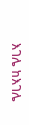እገሌ ከእገሌ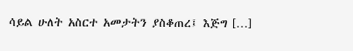ሳይል ሁለት አስርተ አመታትን ያስቆጠረ፤ እጅግ […]